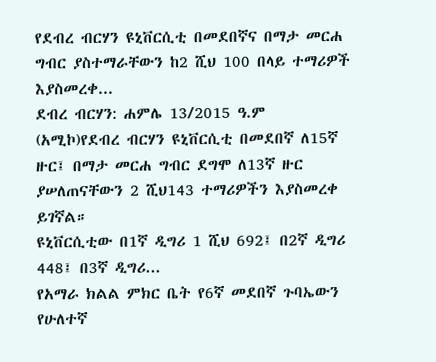የደብረ ብርሃን ዩኒቨርሲቲ በመደበኛና በማታ መርሐ ግብር ያስተማራቸውን ከ2 ሺህ 100 በላይ ተማሪዎች እያስመረቀ...
ደብረ ብርሃን: ሐምሌ 13/2015 ዓ.ም (አሚኮ)የደብረ ብርሃን ዩኒቨርሲቲ በመደበኛ ለ15ኛ ዙር፤ በማታ መርሐ ግብር ደግሞ ለ13ኛ ዙር ያሠለጠናቸውን 2 ሺህ143 ተማሪዎችን እያስመረቀ ይገኛል።
ዩኒቨርሲቲው በ1ኛ ዲግሪ 1 ሺህ 692፤ በ2ኛ ዲግሪ 448፤ በ3ኛ ዲግሪ...
የአማራ ክልል ምክር ቤት የ6ኛ መደበኛ ጉባኤውን የሁለተኛ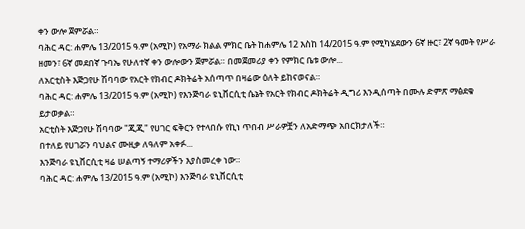ቀን ውሎ ጀምሯል።
ባሕር ዳር: ሐምሌ 13/2015 ዓ.ም (አሚኮ) የአማራ ክልል ምክር ቤት ከሐምሌ 12 እስከ 14/2015 ዓ.ም የሚካሄደውን 6ኛ ዙር፣ 2ኛ ዓመት የሥራ ዘመን፣ 6ኛ መደበኛ ጉባኤ የሁለተኛ ቀን ውሎውን ጀምሯል። በመጀመሪያ ቀን የምክር ቤቱ ውሎ...
ለአርቲስት እጅጋየሁ ሽባባው የአርት የክብር ዶክትሬት አሰጣጥ በዛሬው ዕለት ይከናወናል።
ባሕር ዳር: ሐምሌ 13/2015 ዓ.ም (አሚኮ) የእንጅባራ ዩኒቨርሲቲ ሴኔት የአርት የክብር ዶክትሬት ዲግሪ እንዲሰጣት በሙሉ ድምጽ ማፅደቁ ይታወቃል።
አርቲስት እጅጋየሁ ሽባባው "ጂጂ" የሀገር ፍቅርን የተላበሱ የኪነ ጥበብ ሥራዎቿን ለአድማጭ አበርክታለች።
በተለይ የሀገሯን ባህልና ሙዚቃ ለዓለም አቀፉ...
እንጅባራ ዩኒቨርሲቲ ዛሬ ሠልጣኝ ተማሪዎችን እያስመረቀ ነው።
ባሕር ዳር: ሐምሌ 13/2015 ዓ.ም (አሚኮ) እንጅባራ ዩኒቨርሲቲ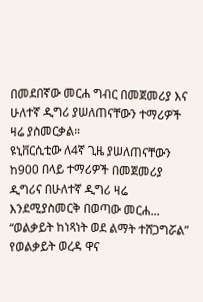በመደበኛው መርሐ ግብር በመጀመሪያ እና ሁለተኛ ዲግሪ ያሠለጠናቸውን ተማሪዎች ዛሬ ያስመርቃል።
ዩኒቨርሲቲው ለ4ኛ ጊዜ ያሠለጠናቸውን ከ900 በላይ ተማሪዎች በመጀመሪያ ዲግሪና በሁለተኛ ዲግሪ ዛሬ እንደሚያስመርቅ በወጣው መርሐ...
“ወልቃይት ከነጻነት ወደ ልማት ተሸጋግሯል” የወልቃይት ወረዳ ዋና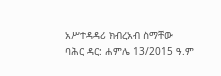አሥተዳዳሪ ክብረአብ ስማቸው
ባሕር ዳር: ሐምሌ 13/2015 ዓ.ም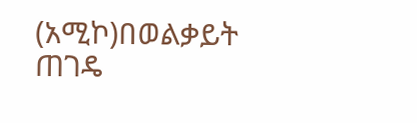(አሚኮ)በወልቃይት ጠገዴ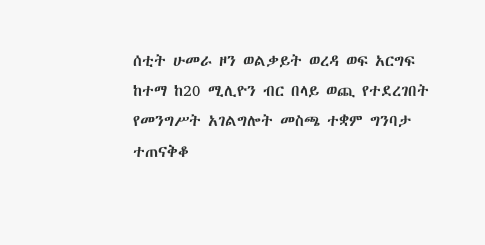ሰቲት ሁመራ ዞን ወልቃይት ወረዳ ወፍ አርግፍ ከተማ ከ20 ሚሊዮን ብር በላይ ወጪ የተደረገበት የመንግሥት አገልግሎት መስጫ ተቋም ግንባታ ተጠናቅቆ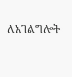ለአገልግሎት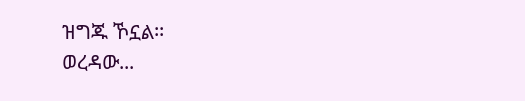ዝግጁ ኾኗል፡፡
ወረዳው...